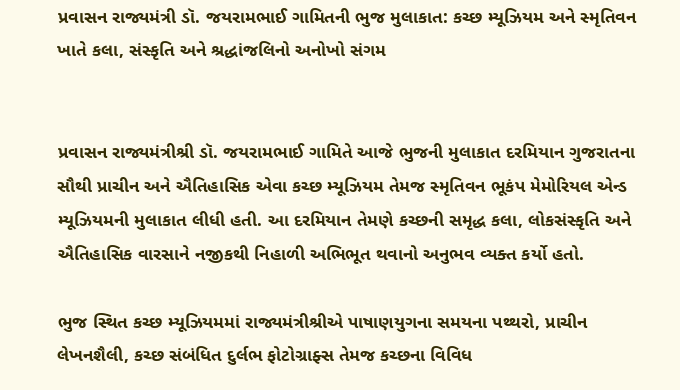પ્રવાસન રાજ્યમંત્રી ડૉ. જયરામભાઈ ગામિતની ભુજ મુલાકાત: કચ્છ મ્યૂઝિયમ અને સ્મૃતિવન ખાતે કલા, સંસ્કૃતિ અને શ્રદ્ધાંજલિનો અનોખો સંગમ


પ્રવાસન રાજ્યમંત્રીશ્રી ડૉ. જયરામભાઈ ગામિતે આજે ભુજની મુલાકાત દરમિયાન ગુજરાતના સૌથી પ્રાચીન અને ઐતિહાસિક એવા કચ્છ મ્યૂઝિયમ તેમજ સ્મૃતિવન ભૂકંપ મેમોરિયલ એન્ડ મ્યૂઝિયમની મુલાકાત લીધી હતી. આ દરમિયાન તેમણે કચ્છની સમૃદ્ધ કલા, લોકસંસ્કૃતિ અને ઐતિહાસિક વારસાને નજીકથી નિહાળી અભિભૂત થવાનો અનુભવ વ્યક્ત કર્યો હતો.

ભુજ સ્થિત કચ્છ મ્યૂઝિયમમાં રાજ્યમંત્રીશ્રીએ પાષાણયુગના સમયના પથ્થરો, પ્રાચીન લેખનશૈલી, કચ્છ સંબંધિત દુર્લભ ફોટોગ્રાફ્સ તેમજ કચ્છના વિવિધ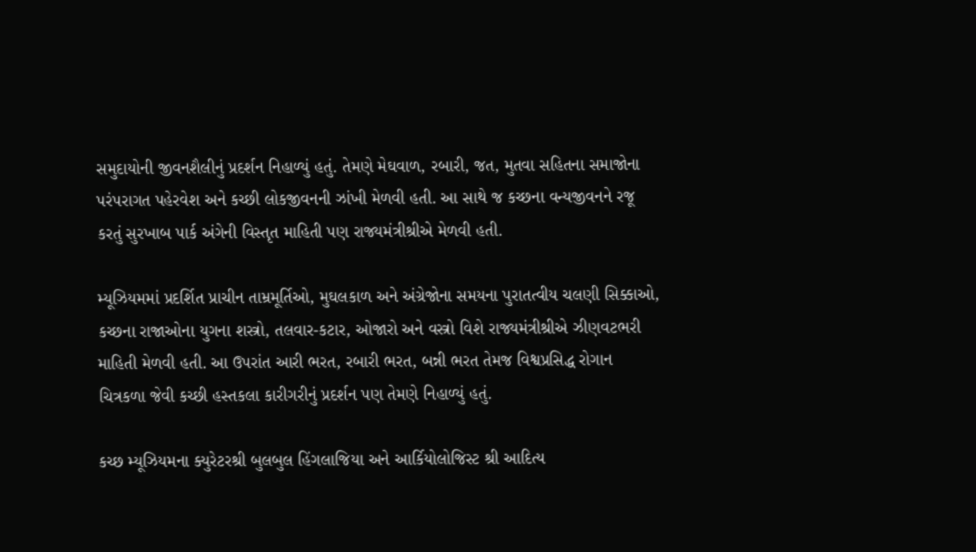સમુદાયોની જીવનશૈલીનું પ્રદર્શન નિહાળ્યું હતું. તેમણે મેઘવાળ, રબારી, જત, મુતવા સહિતના સમાજોના પરંપરાગત પહેરવેશ અને કચ્છી લોકજીવનની ઝાંખી મેળવી હતી. આ સાથે જ કચ્છના વન્યજીવનને રજૂ કરતું સુરખાબ પાર્ક અંગેની વિસ્તૃત માહિતી પણ રાજ્યમંત્રીશ્રીએ મેળવી હતી.

મ્યૂઝિયમમાં પ્રદર્શિત પ્રાચીન તામ્રમૂર્તિઓ, મુઘલકાળ અને અંગ્રેજોના સમયના પુરાતત્વીય ચલણી સિક્કાઓ, કચ્છના રાજાઓના યુગના શસ્ત્રો, તલવાર-કટાર, ઓજારો અને વસ્ત્રો વિશે રાજ્યમંત્રીશ્રીએ ઝીણવટભરી માહિતી મેળવી હતી. આ ઉપરાંત આરી ભરત, રબારી ભરત, બન્ની ભરત તેમજ વિશ્વપ્રસિદ્ધ રોગાન ચિત્રકળા જેવી કચ્છી હસ્તકલા કારીગરીનું પ્રદર્શન પણ તેમણે નિહાળ્યું હતું.

કચ્છ મ્યૂઝિયમના ક્યુરેટરશ્રી બુલબુલ હિંગલાજિયા અને આર્કિયોલોજિસ્ટ શ્રી આદિત્ય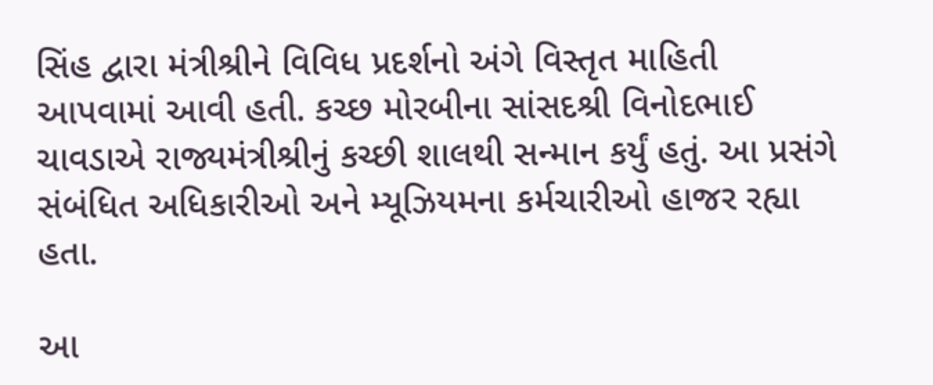સિંહ દ્વારા મંત્રીશ્રીને વિવિધ પ્રદર્શનો અંગે વિસ્તૃત માહિતી આપવામાં આવી હતી. કચ્છ મોરબીના સાંસદશ્રી વિનોદભાઈ ચાવડાએ રાજ્યમંત્રીશ્રીનું કચ્છી શાલથી સન્માન કર્યું હતું. આ પ્રસંગે સંબંધિત અધિકારીઓ અને મ્યૂઝિયમના કર્મચારીઓ હાજર રહ્યા હતા.

આ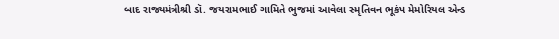બાદ રાજ્યમંત્રીશ્રી ડૉ. જયરામભાઈ ગામિતે ભુજમાં આવેલા સ્મૃતિવન ભૂકંપ મેમોરિયલ એન્ડ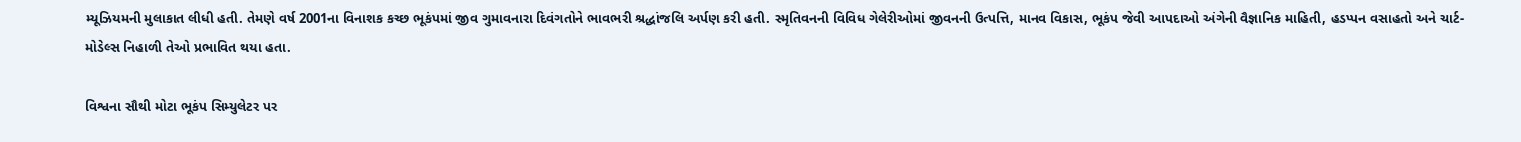મ્યૂઝિયમની મુલાકાત લીધી હતી. તેમણે વર્ષ 2001ના વિનાશક કચ્છ ભૂકંપમાં જીવ ગુમાવનારા દિવંગતોને ભાવભરી શ્રદ્ધાંજલિ અર્પણ કરી હતી. સ્મૃતિવનની વિવિધ ગેલેરીઓમાં જીવનની ઉત્પત્તિ, માનવ વિકાસ, ભૂકંપ જેવી આપદાઓ અંગેની વૈજ્ઞાનિક માહિતી, હડપ્પન વસાહતો અને ચાર્ટ-મોડેલ્સ નિહાળી તેઓ પ્રભાવિત થયા હતા.

વિશ્વના સૌથી મોટા ભૂકંપ સિમ્યુલેટર પર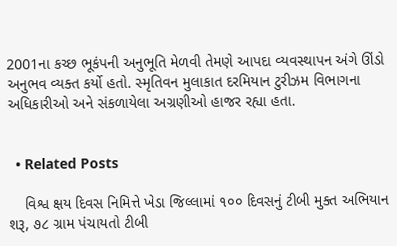2001ના કચ્છ ભૂકંપની અનુભૂતિ મેળવી તેમણે આપદા વ્યવસ્થાપન અંગે ઊંડો અનુભવ વ્યક્ત કર્યો હતો. સ્મૃતિવન મુલાકાત દરમિયાન ટુરીઝમ વિભાગના અધિકારીઓ અને સંકળાયેલા અગ્રણીઓ હાજર રહ્યા હતા.


  • Related Posts

    વિશ્વ ક્ષય દિવસ નિમિત્તે ખેડા જિલ્લામાં ૧૦૦ દિવસનું ટીબી મુક્ત અભિયાન શરૂ, ૭૮ ગ્રામ પંચાયતો ટીબી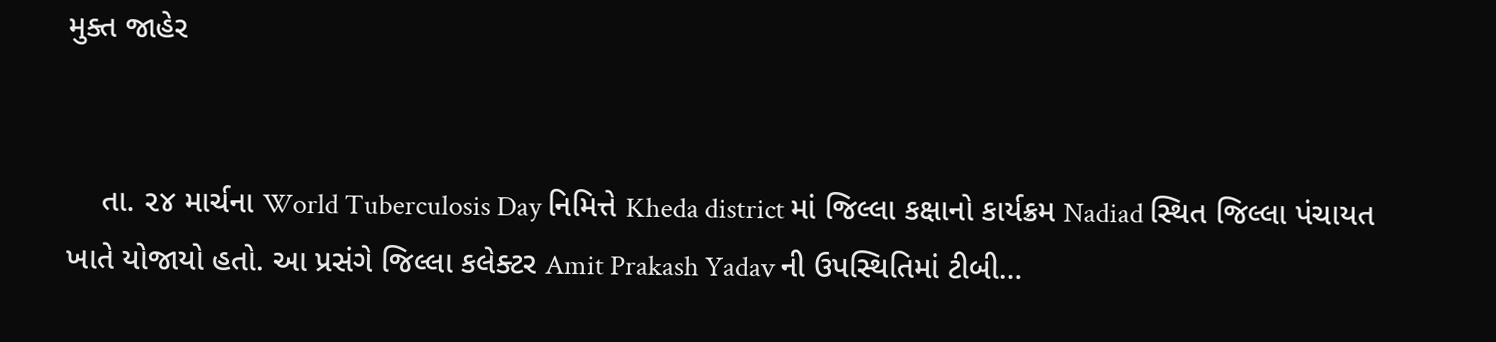મુક્ત જાહેર


    તા. ૨૪ માર્ચના World Tuberculosis Day નિમિત્તે Kheda district માં જિલ્લા કક્ષાનો કાર્યક્રમ Nadiad સ્થિત જિલ્લા પંચાયત ખાતે યોજાયો હતો. આ પ્રસંગે જિલ્લા કલેક્ટર Amit Prakash Yadav ની ઉપસ્થિતિમાં ટીબી…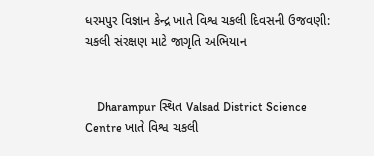ધરમપુર વિજ્ઞાન કેન્દ્ર ખાતે વિશ્વ ચકલી દિવસની ઉજવણી: ચકલી સંરક્ષણ માટે જાગૃતિ અભિયાન


    Dharampur સ્થિત Valsad District Science Centre ખાતે વિશ્વ ચકલી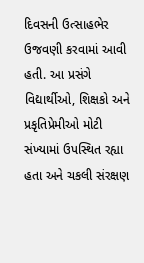દિવસની ઉત્સાહભેર ઉજવણી કરવામાં આવી હતી. આ પ્રસંગે વિદ્યાર્થીઓ, શિક્ષકો અને પ્રકૃતિપ્રેમીઓ મોટી સંખ્યામાં ઉપસ્થિત રહ્યા હતા અને ચકલી સંરક્ષણ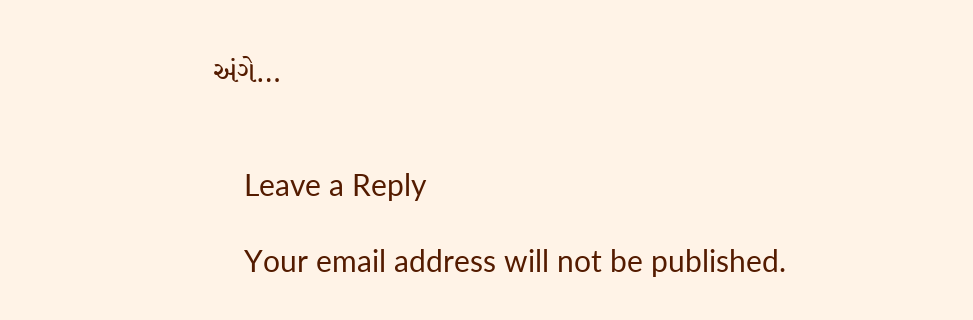અંગે…


    Leave a Reply

    Your email address will not be published.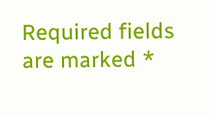Required fields are marked *